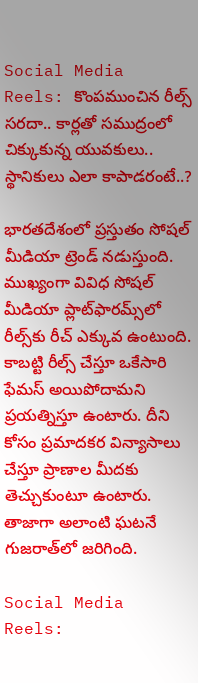Social Media Reels: కొంపముంచిన రీల్స్ సరదా.. కార్లతో సముద్రంలో చిక్కుకున్న యువకులు.. స్థానికులు ఎలా కాపాడరంటే..?

భారతదేశంలో ప్రస్తుతం సోషల్ మీడియా ట్రెండ్ నడుస్తుంది. ముఖ్యంగా వివిధ సోషల్ మీడియా ప్లాట్‌ఫారమ్స్‌‌లో రీల్స్‌కు రీచ్ ఎక్కువ ఉంటుంది. కాబట్టి రీల్స్ చేస్తూ ఒకేసారి ఫేమస్ అయిపోదామని ప్రయత్నిస్తూ ఉంటారు. దీని కోసం ప్రమాదకర విన్యాసాలు చేస్తూ ప్రాణాల మీదకు తెచ్చుకుంటూ ఉంటారు. తాజాగా అలాంటి ఘటనే గుజరాత్‌లో జరిగింది.

Social Media Reels: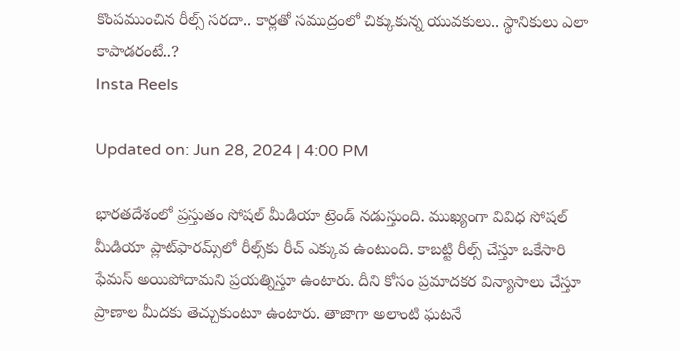కొంపముంచిన రీల్స్ సరదా.. కార్లతో సముద్రంలో చిక్కుకున్న యువకులు.. స్థానికులు ఎలా కాపాడరంటే..?
Insta Reels

Updated on: Jun 28, 2024 | 4:00 PM

భారతదేశంలో ప్రస్తుతం సోషల్ మీడియా ట్రెండ్ నడుస్తుంది. ముఖ్యంగా వివిధ సోషల్ మీడియా ప్లాట్‌ఫారమ్స్‌‌లో రీల్స్‌కు రీచ్ ఎక్కువ ఉంటుంది. కాబట్టి రీల్స్ చేస్తూ ఒకేసారి ఫేమస్ అయిపోదామని ప్రయత్నిస్తూ ఉంటారు. దీని కోసం ప్రమాదకర విన్యాసాలు చేస్తూ ప్రాణాల మీదకు తెచ్చుకుంటూ ఉంటారు. తాజాగా అలాంటి ఘటనే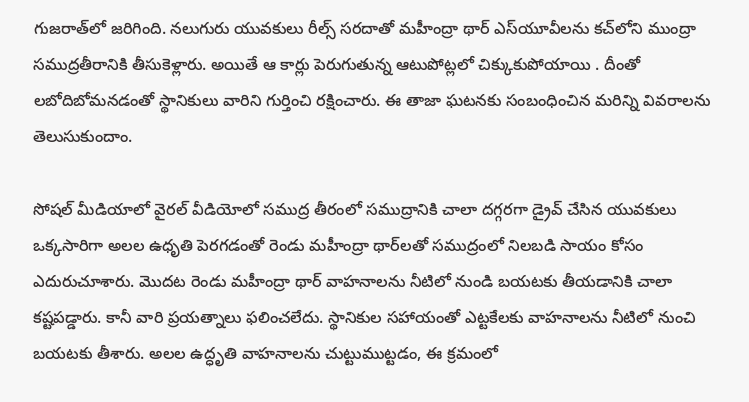గుజరాత్‌లో జరిగింది. నలుగురు యువకులు రీల్స్ సరదాతో మహీంద్రా థార్ ఎస్‌యూవీలను కచ్‌లోని ముంద్రా సముద్రతీరానికి తీసుకెళ్లారు. అయితే ఆ కార్లు పెరుగుతున్న ఆటుపోట్లలో చిక్కుకుపోయాయి . దీంతో లబోదిబోమనడంతో స్థానికులు వారిని గుర్తించి రక్షించారు. ఈ తాజా ఘటనకు సంబంధించిన మరిన్ని వివరాలను తెలుసుకుందాం.

సోషల్ మీడియాలో వైరల్ వీడియోలో సముద్ర తీరంలో సముద్రానికి చాలా దగ్గరగా డ్రైవ్ చేసిన యువకులు ఒక్కసారిగా అలల ఉధృతి పెరగడంతో రెండు మహీంద్రా థార్‌లతో సముద్రంలో నిలబడి సాయం కోసం ఎదురుచూశారు. మొదట రెండు మహీంద్రా థార్ వాహనాలను నీటిలో నుండి బయటకు తీయడానికి చాలా కష్టపడ్డారు. కానీ వారి ప్రయత్నాలు ఫలించలేదు. స్థానికుల సహాయంతో ఎట్టకేలకు వాహనాలను నీటిలో నుంచి బయటకు తీశారు. అలల ఉద్ధృతి వాహనాలను చుట్టుముట్టడం, ఈ క్రమంలో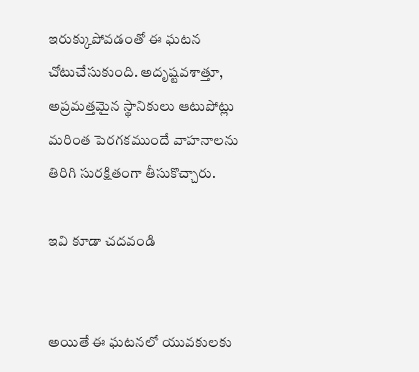ఇరుక్కుపోవడంతో ఈ ఘటన చోటుచేసుకుంది. అదృష్టవశాత్తూ, అప్రమత్తమైన స్థానికులు ఆటుపోట్లు మరింత పెరగకముందే వాహనాలను తిరిగి సురక్షితంగా తీసుకొచ్చారు.

ఇవి కూడా చదవండి


అయితే ఈ ఘటనలో యువకులకు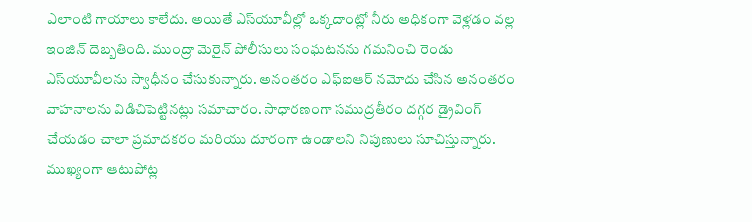ఎలాంటి గాయాలు కాలేదు. అయితే ఎస్‌యూవీల్లో ఒక్కదాంట్లో నీరు అధికంగా వెళ్లడం వల్ల ఇంజిన్ దెబ్బతింది. ముంద్రా మెరైన్ పోలీసులు సంఘటనను గమనించి రెండు ఎస్‌యూవీలను స్వాధీనం చేసుకున్నారు. అనంతరం ఎఫ్ఐఆర్ నమోదు చేసిన అనంతరం వాహనాలను విడిచిపెట్టినట్లు సమాచారం. సాధారణంగా సముద్రతీరం దగ్గర డ్రైవింగ్ చేయడం చాలా ప్రమాదకరం మరియు దూరంగా ఉండాలని నిపుణులు సూచిస్తున్నారు. ముఖ్యంగా ఆటుపోట్ల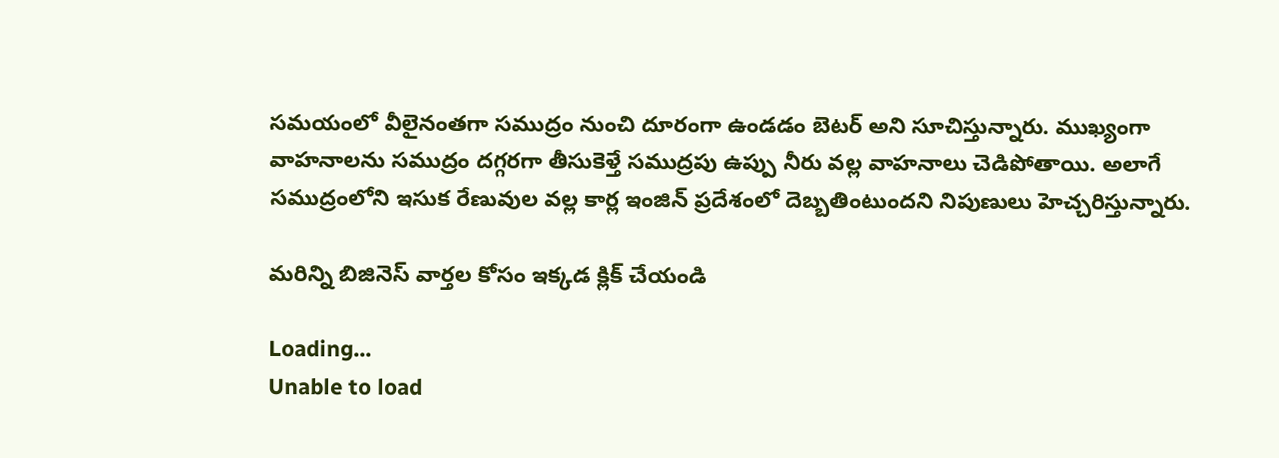సమయంలో వీలైనంతగా సముద్రం నుంచి దూరంగా ఉండడం బెటర్ అని సూచిస్తున్నారు. ముఖ్యంగా వాహనాలను సముద్రం దగ్గరగా తీసుకెళ్తే సముద్రపు ఉప్పు నీరు వల్ల వాహనాలు చెడిపోతాయి. అలాగే సముద్రంలోని ఇసుక రేణువుల వల్ల కార్ల ఇంజిన్‌ ప్రదేశంలో దెబ్బతింటుందని నిపుణులు హెచ్చరిస్తున్నారు.

మరిన్ని బిజినెస్ వార్తల కోసం ఇక్కడ క్లిక్ చేయండి

Loading...
Unable to load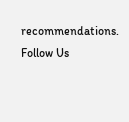recommendations.
Follow Us